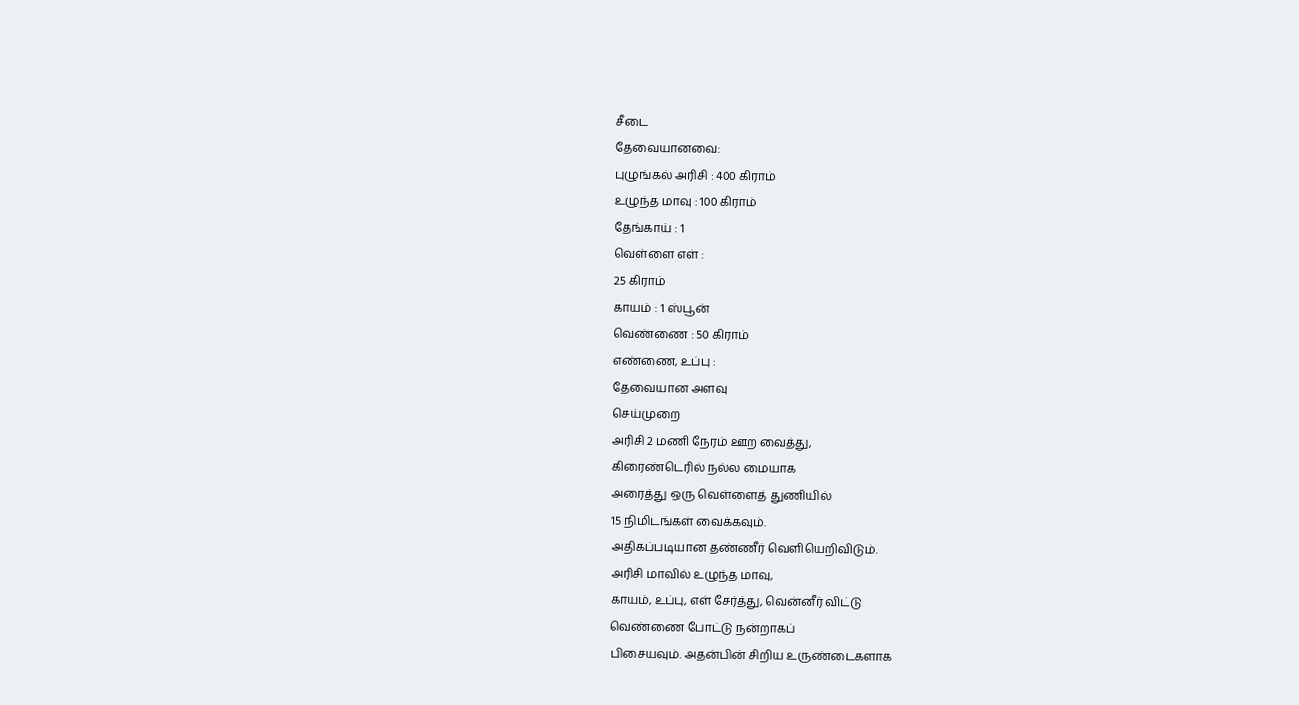சீடை
தேவையானவை:
புழுங்கல் அரிசி : 400 கிராம்
உழுந்த மாவு : 100 கிராம்
தேங்காய் : 1
வெள்ளை எள் :
25 கிராம்
காயம் : 1 ஸ்பூன்
வெண்ணை : 50 கிராம்
எண்ணை, உப்பு :
தேவையான அளவு
செய்முறை
அரிசி 2 மணி நேரம் ஊற வைத்து,
கிரைண்டெரில் நல்ல மையாக
அரைத்து ஒரு வெள்ளைத் துணியில்
15 நிமிடங்கள் வைக்கவும்.
அதிகப்படியான தண்ணீர் வெளியெறிவிடும்.
அரிசி மாவில் உழுந்த மாவு,
காயம், உப்பு, எள் சேர்த்து, வென்னீர் விட்டு
வெண்ணை போட்டு நன்றாகப்
பிசையவும். அதன்பின் சிறிய உருண்டைகளாக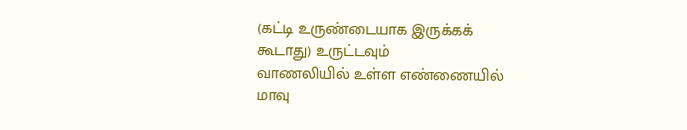(கட்டி உருண்டையாக இருக்கக்
கூடாது) உருட்டவும்
வாணலியில் உள்ள எண்ணையில்
மாவு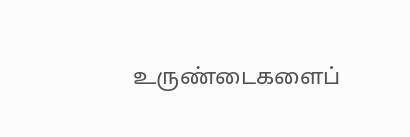உருண்டைகளைப்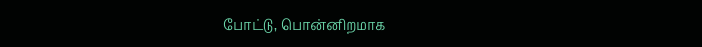போட்டு, பொன்னிறமாக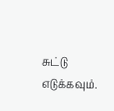சுட்டு எடுக்கவும்.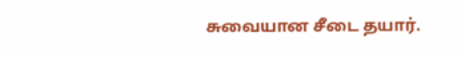சுவையான சீடை தயார்.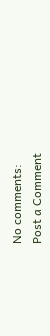No comments:
Post a Comment